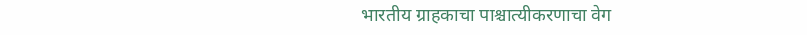भारतीय ग्राहकाचा पाश्चात्यीकरणाचा वेग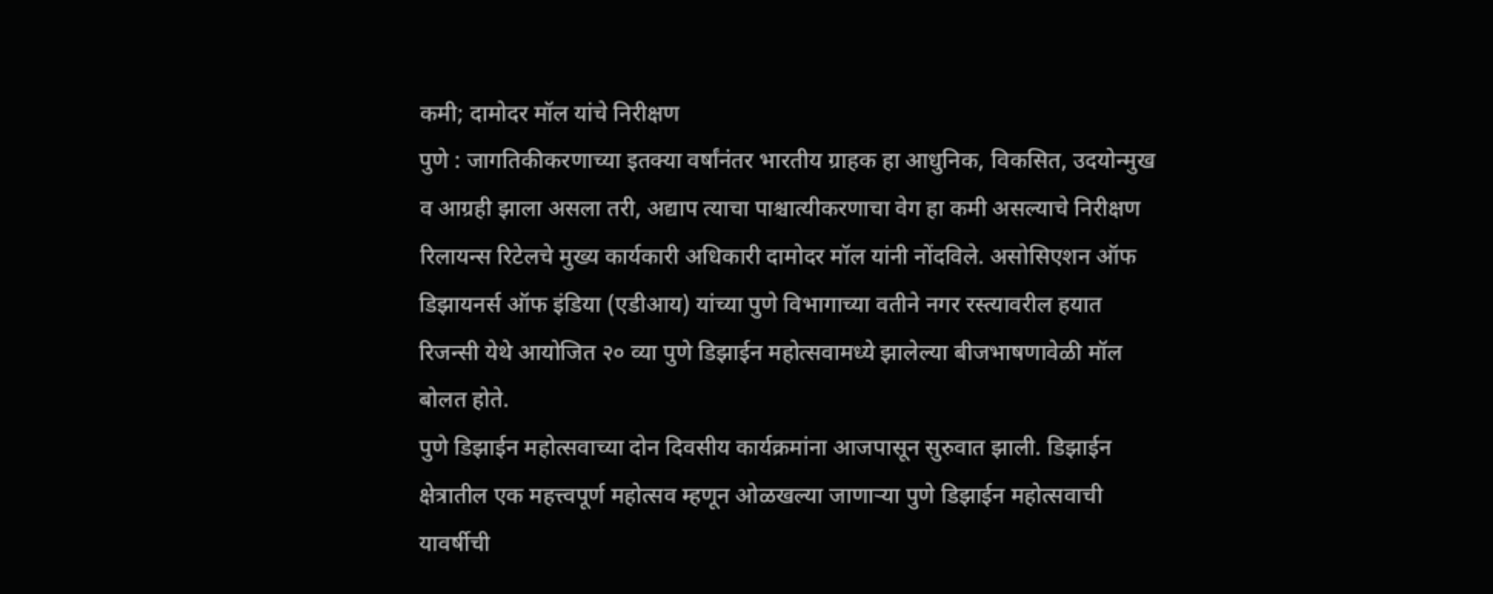कमी; दामोदर मॉल यांचे निरीक्षण
पुणे : जागतिकीकरणाच्या इतक्या वर्षांनंतर भारतीय ग्राहक हा आधुनिक, विकसित, उदयोन्मुख व आग्रही झाला असला तरी, अद्याप त्याचा पाश्चात्यीकरणाचा वेग हा कमी असल्याचे निरीक्षण रिलायन्स रिटेलचे मुख्य कार्यकारी अधिकारी दामोदर मॉल यांनी नोंदविले. असोसिएशन ऑफ डिझायनर्स ऑफ इंडिया (एडीआय) यांच्या पुणे विभागाच्या वतीने नगर रस्त्यावरील हयात रिजन्सी येथे आयोजित २० व्या पुणे डिझाईन महोत्सवामध्ये झालेल्या बीजभाषणावेळी मॉल बोलत होते.
पुणे डिझाईन महोत्सवाच्या दोन दिवसीय कार्यक्रमांना आजपासून सुरुवात झाली. डिझाईन क्षेत्रातील एक महत्त्वपूर्ण महोत्सव म्हणून ओळखल्या जाणाऱ्या पुणे डिझाईन महोत्सवाची यावर्षीची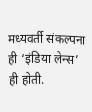मध्यवर्ती संकल्पना ही ‘इंडिया लेन्स’ ही होती.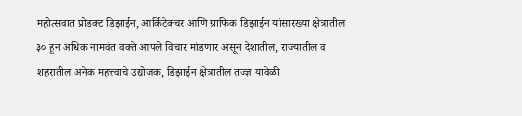महोत्सवात प्रोडक्ट डिझाईन, आर्किटेक्चर आणि ग्राफिक डिझाईन यांसारख्या क्षेत्रातील ३० हून अधिक नामवंत वक्ते आपले विचार मांडणार असून देशातील, राज्यातील व शहरातील अनेक महत्त्वाचे उद्योजक, डिझाईन क्षेत्रातील तज्ज्ञ यावेळी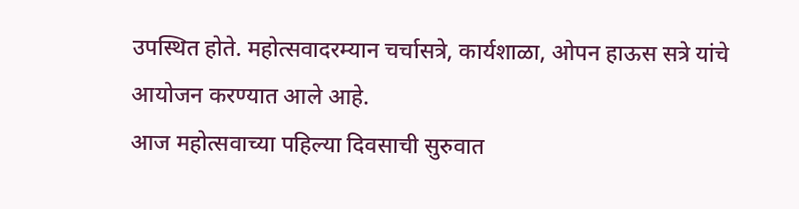उपस्थित होते. महोत्सवादरम्यान चर्चासत्रे, कार्यशाळा, ओपन हाऊस सत्रे यांचे आयोजन करण्यात आले आहे.
आज महोत्सवाच्या पहिल्या दिवसाची सुरुवात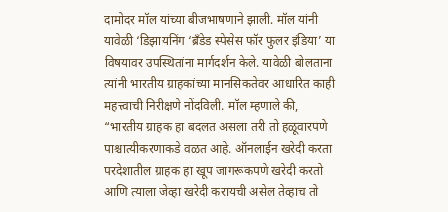दामोदर मॉल यांच्या बीजभाषणाने झाली. मॉल यांनी यावेळी ‘डिझायनिंग ‘ब्रँडेड स्पेसेस फॉर फुलर इंडिया’ या विषयावर उपस्थितांना मार्गदर्शन केले. यावेळी बोलताना त्यांनी भारतीय ग्राहकांच्या मानसिकतेवर आधारित काही महत्त्वाची निरीक्षणे नोंदविली. मॉल म्हणाले की, “भारतीय ग्राहक हा बदलत असला तरी तो हळूवारपणे पाश्चात्यीकरणाकडे वळत आहे. ऑनलाईन खरेदी करता परदेशातील ग्राहक हा खूप जागरूकपणे खरेदी करतो आणि त्याला जेव्हा खरेदी करायची असेल तेव्हाच तो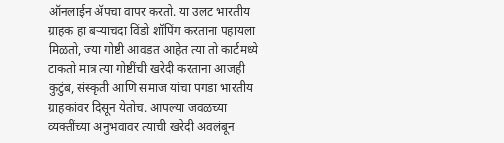ऑनलाईन ॲपचा वापर करतो. या उलट भारतीय ग्राहक हा बऱ्याचदा विंडो शॉपिंग करताना पहायला मिळतो, ज्या गोष्टी आवडत आहेत त्या तो कार्टमध्ये टाकतो मात्र त्या गोष्टींची खरेदी करताना आजही कुटुंब, संस्कृती आणि समाज यांचा पगडा भारतीय ग्राहकांवर दिसून येतोच. आपल्या जवळच्या व्यक्तींच्या अनुभवावर त्याची खरेदी अवलंबून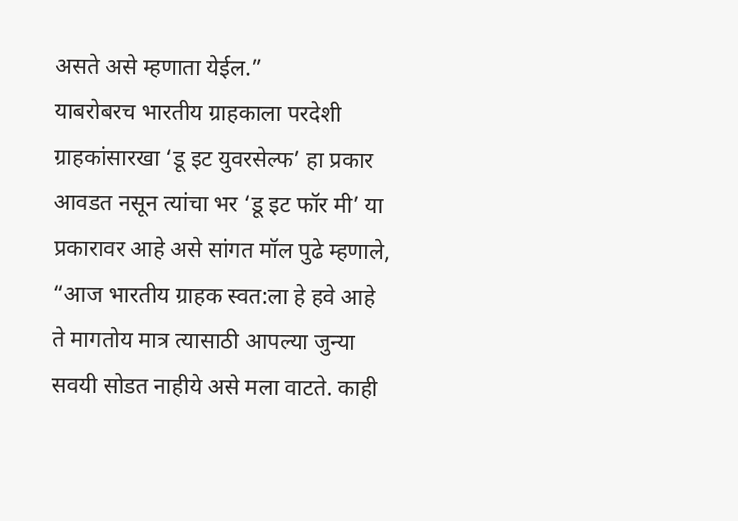असते असे म्हणाता येईल.”
याबरोबरच भारतीय ग्राहकाला परदेशी ग्राहकांसारखा ‘डू इट युवरसेल्फ’ हा प्रकार आवडत नसून त्यांचा भर ‘डू इट फॉर मी’ या प्रकारावर आहे असे सांगत मॉल पुढे म्हणाले, “आज भारतीय ग्राहक स्वत:ला हे हवे आहे ते मागतोय मात्र त्यासाठी आपल्या जुन्या सवयी सोडत नाहीये असे मला वाटते. काही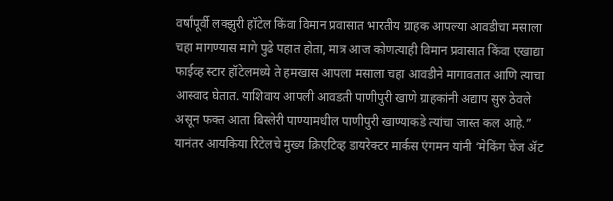वर्षांपूर्वी लक्झुरी हॉटेल किंवा विमान प्रवासात भारतीय ग्राहक आपल्या आवडीचा मसाला चहा मागण्यास मागे पुढे पहात होता, मात्र आज कोणत्याही विमान प्रवासात किंवा एखाद्या फाईव्ह स्टार हॉटेलमध्ये ते हमखास आपला मसाला चहा आवडीने मागावतात आणि त्याचा आस्वाद घेतात. याशिवाय आपली आवडती पाणीपुरी खाणे ग्राहकांनी अद्याप सुरु ठेवले असून फक्त आता बिस्लेरी पाण्यामधील पाणीपुरी खाण्याकडे त्यांचा जास्त कल आहे.”
यानंतर आयकिया रिटेलचे मुख्य क्रिएटिव्ह डायरेक्टर मार्कस एंगमन यांनी ‘मेकिंग चेंज ॲट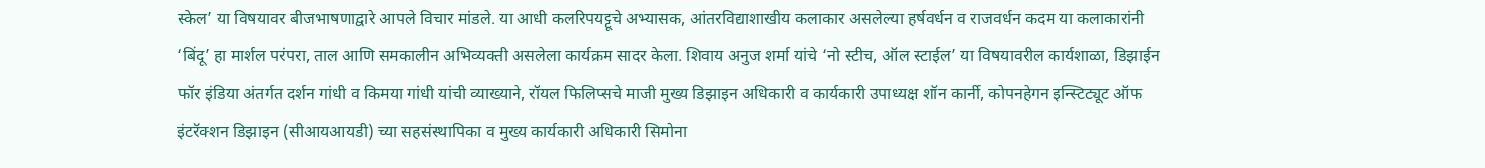स्केल’ या विषयावर बीजभाषणाद्वारे आपले विचार मांडले. या आधी कलरिपयट्टूचे अभ्यासक, आंतरविद्याशाखीय कलाकार असलेल्या हर्षवर्धन व राजवर्धन कदम या कलाकारांनी ‘बिंदू’ हा मार्शल परंपरा, ताल आणि समकालीन अभिव्यक्ती असलेला कार्यक्रम सादर केला. शिवाय अनुज शर्मा यांचे ‘नो स्टीच, ऑल स्टाईल’ या विषयावरील कार्यशाळा, डिझाईन फॉर इंडिया अंतर्गत दर्शन गांधी व किमया गांधी यांची व्याख्याने, रॉयल फिलिप्सचे माजी मुख्य डिझाइन अधिकारी व कार्यकारी उपाध्यक्ष शॉन कार्नी, कोपनहेगन इन्स्टिट्यूट ऑफ इंटरॅक्शन डिझाइन (सीआयआयडी) च्या सहसंस्थापिका व मुख्य कार्यकारी अधिकारी सिमोना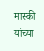मास्की यांच्या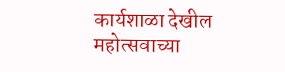कार्यशाळा देखील महोत्सवाच्या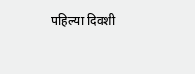पहिल्या दिवशी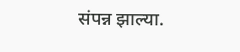संपन्न झाल्या.